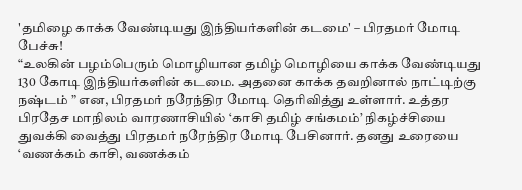'தமிழை காக்க வேண்டியது இந்தியர்களின் கடமை' – பிரதமர் மோடி பேச்சு!
“உலகின் பழம்பெரும் மொழியான தமிழ் மொழியை காக்க வேண்டியது 130 கோடி இந்தியர்களின் கடமை. அதனை காக்க தவறினால் நாட்டிற்கு நஷ்டம் ” என, பிரதமர் நரேந்திர மோடி தெரிவித்து உள்ளார். உத்தர பிரதேச மாநிலம் வாரணாசியில் ‘காசி தமிழ் சங்கமம்’ நிகழ்ச்சியை துவக்கி வைத்து பிரதமர் நரேந்திர மோடி பேசினார். தனது உரையை ‘வணக்கம் காசி, வணக்கம்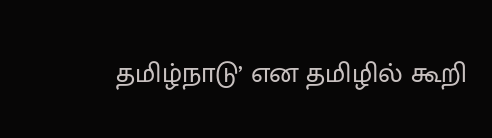தமிழ்நாடு’ என தமிழில் கூறி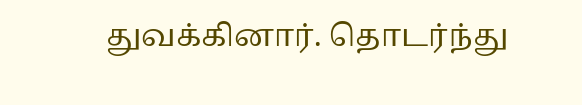துவக்கினார். தொடர்ந்து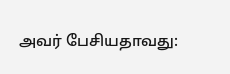அவர் பேசியதாவது: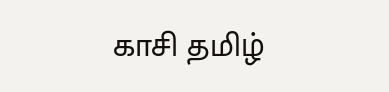காசி தமிழ்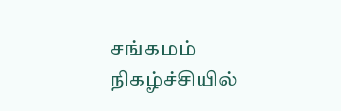சங்கமம் நிகழ்ச்சியில்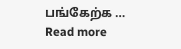பங்கேற்க … Read more